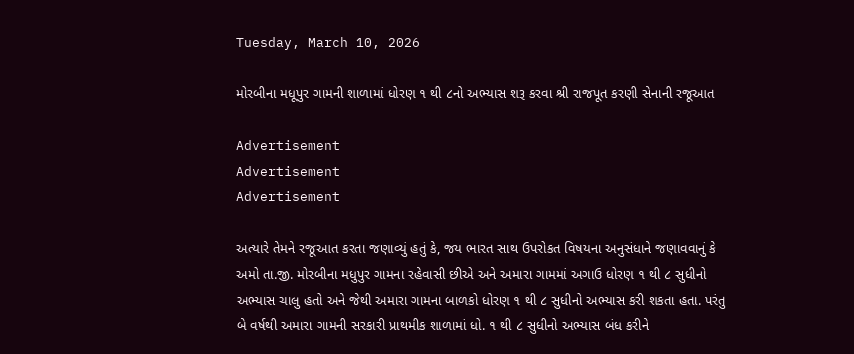Tuesday, March 10, 2026

મોરબીના મધૂપુર ગામની શાળામાં ધોરણ ૧ થી ૮નો અભ્યાસ શરૂ કરવા શ્રી રાજપૂત કરણી સેનાની રજૂઆત

Advertisement
Advertisement
Advertisement

અત્યારે તેમને રજૂઆત કરતા જણાવ્યું હતું કે, જય ભારત સાથ ઉપરોકત વિષયના અનુસંધાને જણાવવાનું કે અમો તા.જી. મોરબીના મધુપુર ગામના રહેવાસી છીએ અને અમારા ગામમાં અગાઉ ધોરણ ૧ થી ૮ સુધીનો અભ્યાસ ચાલુ હતો અને જેથી અમારા ગામના બાળકો ધોરણ ૧ થી ૮ સુધીનો અભ્યાસ કરી શકતા હતા. પરંતુ બે વર્ષથી અમારા ગામની સરકારી પ્રાથમીક શાળામાં ધો. ૧ થી ૮ સુધીનો અભ્યાસ બંધ કરીને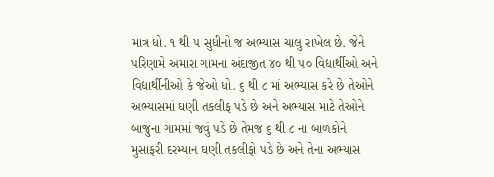માત્ર ધો. ૧ થી ૫ સુધીનો જ અભ્યાસ ચાલુ રાખેલ છે. જેને પરિણામે અમારા ગામના અંદાજીત ૪૦ થી ૫૦ વિદ્યાર્થીઓ અને વિદ્યાર્થીનીઓ કે જેઓ ધો. ૬ થી ૮ માં અભ્યાસ કરે છે તેઓને અભ્યાસમાં ઘણી તકલીફ પડે છે અને અભ્યાસ માટે તેઓને બાજુના ગામમાં જવું પડે છે તેમજ ૬ થી ૮ ના બાળકોને મુસાફરી દરમ્યાન ઘણી તકલીફો પડે છે અને તેના અભ્યાસ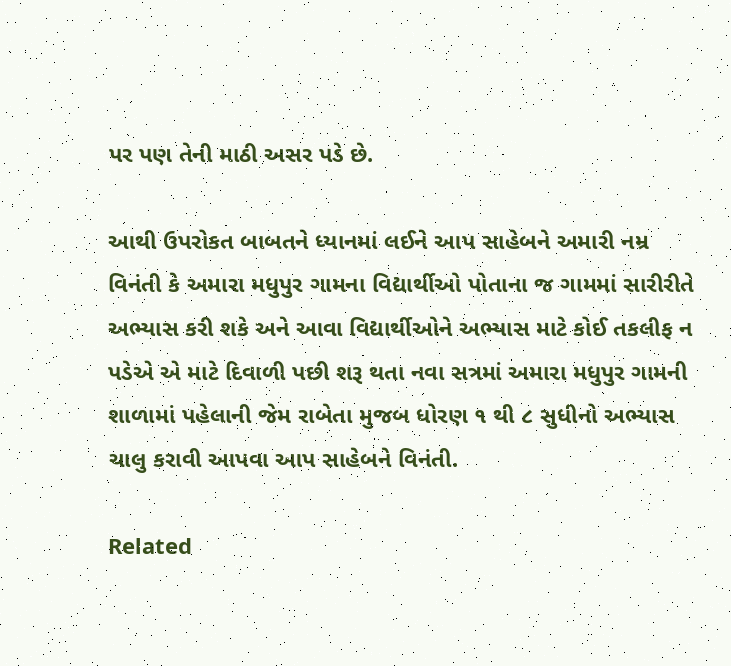પર પણ તેની માઠી અસર પડે છે.

આથી ઉપરોકત બાબતને ધ્યાનમાં લઈને આપ સાહેબને અમારી નમ્ર વિનંતી કે અમારા મધુપુર ગામના વિદ્યાર્થીઓ પોતાના જ ગામમાં સારીરીતે અભ્યાસ કરી શકે અને આવા વિદ્યાર્થીઓને અભ્યાસ માટે કોઈ તકલીફ ન પડેએ એ માટે દિવાળી પછી શરૂ થતા નવા સત્રમાં અમારા મધુપુર ગામની શાળામાં પહેલાની જેમ રાબેતા મુજબ ધોરણ ૧ થી ૮ સુધીનો અભ્યાસ ચાલુ કરાવી આપવા આપ સાહેબને વિનંતી.

Related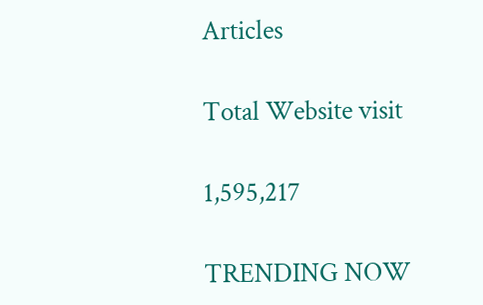Articles

Total Website visit

1,595,217

TRENDING NOW